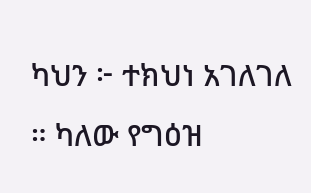ካህን ፦ ተክህነ አገለገለ ። ካለው የግዕዝ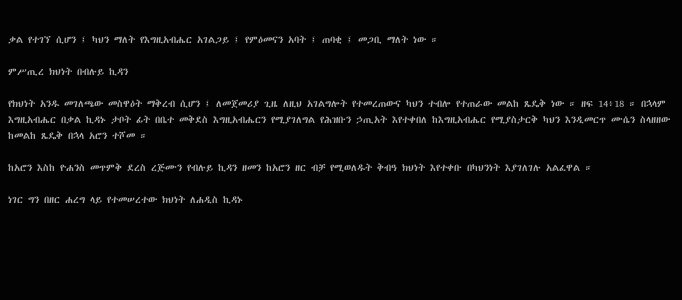ቃል የተገኘ ሲሆን ፤ ካህን ማለት የእግዚአብሔር አገልጋይ ፤ የምዕመናን አባት ፤ ጠባቂ ፤ መጋቢ ማለት ነው ።

ምሥጢረ ክህነት በብሉይ ኪዳን

የክህነት አንዱ መገለጫው መስዋዕት ማቅረብ ሲሆን ፤ ለመጀመሪያ ጊዜ ለዚህ አገልግሎት የተመረጠውና ካህን ተብሎ የተጠራው መልከ ጼዴቅ ነው ። ዘፍ 14፥18 ። በኋላም እግዚአብሔር በቃል ኪዳኑ ታቦት ፊት በቤተ መቅደስ እግዚአብሔርን የሚያገለግል የሕዝቡን ኃጢአት እየተቀበለ ከእግዚአብሔር የሚያስታርቅ ካህን እንዲመርጥ ሙሴን ስላዘዘው ከመልከ ጼዴቅ በኋላ አሮን ተሾመ ።

ከአሮን እስከ ዮሐንስ መጥምቅ ደረስ ረጅሙን የብሉይ ኪዳን ዘመን ከአሮን ዘር ብቻ የሚወለዱት ቅብዓ ክህነት እየተቀቡ በካህንነት እያገለገሉ አልፈዋል ።

ነገር ግን በዘር ሐረግ ላይ የተመሠረተው ክህነት ለሐዲስ ኪዳኑ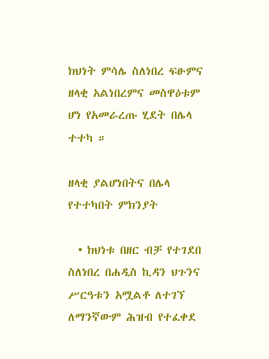ክህነት ምሳሌ ስለነበረ ፍፁምና ዘላቂ አልነበረምና መስዋዕቱም ሆነ የአመራረጡ ሂደት በሌላ ተተካ ።

ዘላቂ ያልሆነበትና በሌላ የተተካበት ምክንያት

  • ክህነቱ በዘር ብቻ የተገደበ ስለነበረ በሐዲስ ኪዳን ህጉንና ሥርዓቱን አሟልቶ ለተገኘ ለማንኛውም ሕዝብ የተፈቀደ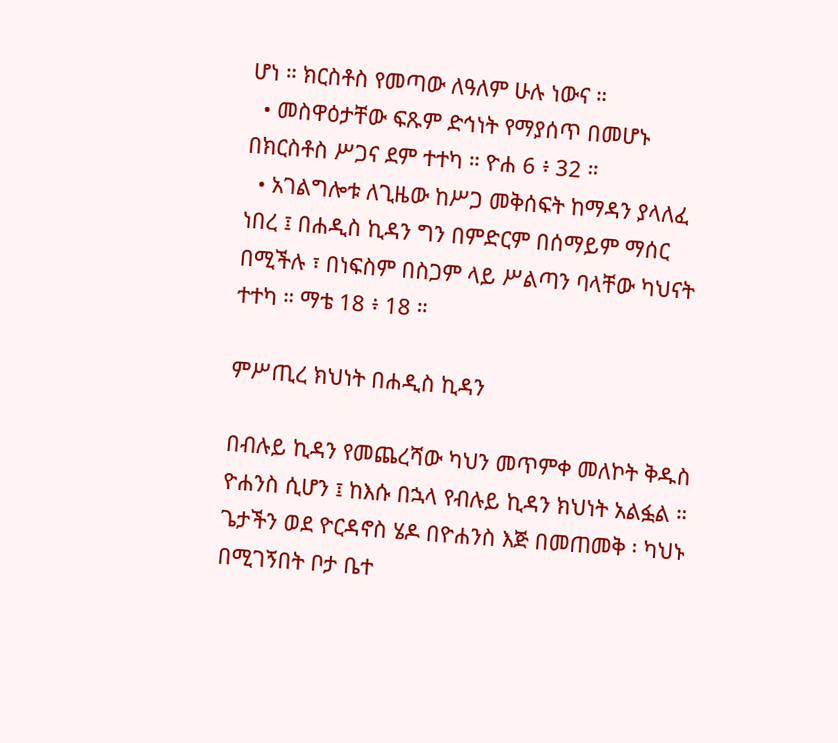ሆነ ። ክርስቶስ የመጣው ለዓለም ሁሉ ነውና ።
  • መስዋዕታቸው ፍጹም ድኅነት የማያሰጥ በመሆኑ በክርስቶስ ሥጋና ደም ተተካ ። ዮሐ 6 ፥ 32 ።
  • አገልግሎቱ ለጊዜው ከሥጋ መቅሰፍት ከማዳን ያላለፈ ነበረ ፤ በሐዲስ ኪዳን ግን በምድርም በሰማይም ማሰር በሚችሉ ፣ በነፍስም በስጋም ላይ ሥልጣን ባላቸው ካህናት ተተካ ። ማቴ 18 ፥ 18 ።

ምሥጢረ ክህነት በሐዲስ ኪዳን

በብሉይ ኪዳን የመጨረሻው ካህን መጥምቀ መለኮት ቅዱስ ዮሐንስ ሲሆን ፤ ከእሱ በኋላ የብሉይ ኪዳን ክህነት አልፏል ። ጌታችን ወደ ዮርዳኖስ ሄዶ በዮሐንስ እጅ በመጠመቅ ፡ ካህኑ በሚገኝበት ቦታ ቤተ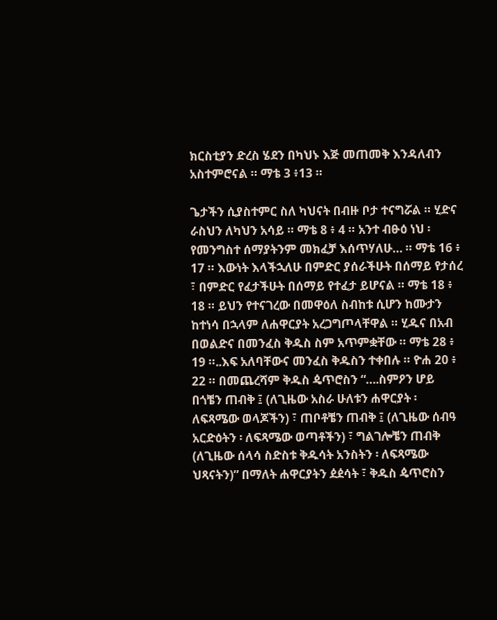ክርስቲያን ድረስ ሄደን በካህኑ እጅ መጠመቅ እንዳለብን አስተምሮናል ። ማቴ 3 ፥13 ።

ጌታችን ሲያስተምር ስለ ካህናት በብዙ ቦታ ተናግሯል ። ሂድና ራስህን ለካህን አሳይ ። ማቴ 8 ፥ 4 ። አንተ ብፁዕ ነህ ፡ የመንግስተ ሰማያትንም መክፈቻ እሰጥሃለሁ… ። ማቴ 16 ፥ 17 ። እውነት እላችኋለሁ በምድር ያሰራችሁት በሰማይ የታሰረ ፣ በምድር የፈታችሁት በሰማይ የተፈታ ይሆናል ። ማቴ 18 ፥ 18 ። ይህን የተናገረው በመዋዕለ ስብከቱ ሲሆን ከሙታን ከተነሳ በኋላም ለሐዋርያት አረጋግጦላቸዋል ። ሂዱና በአብ በወልድና በመንፈስ ቅዱስ ስም አጥምቋቸው ። ማቴ 28 ፥ 19 ።..እፍ አለባቸውና መንፈስ ቅዱስን ተቀበሉ ። ዮሐ 20 ፥ 22 ። በመጨረሻም ቅዱስ ዼጥሮስን “….ስምዖን ሆይ በጎቼን ጠብቅ ፤ (ለጊዜው አስራ ሁለቱን ሐዋርያት ፡ ለፍጻሜው ወላጆችን) ፣ ጠቦቶቼን ጠብቅ ፤ (ለጊዜው ሰብዓ አርድዕትን ፡ ለፍጻሜው ወጣቶችን) ፣ ግልገሎቼን ጠብቅ (ለጊዜው ሰላሳ ስድስቱ ቅዱሳት አንስትን ፡ ለፍጻሜው ህጻናትን)” በማለት ሐዋርያትን ዸዸሳት ፣ ቅዱስ ዼጥሮስን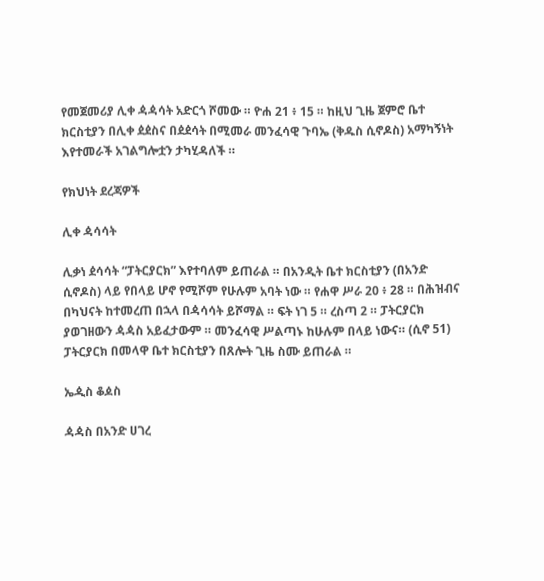የመጀመሪያ ሊቀ ዻዻሳት አድርጎ ሾመው ። ዮሐ 21 ፥ 15 ። ከዚህ ጊዜ ጀምሮ ቤተ ክርስቲያን በሊቀ ዸዸስና በዸዸሳት በሚመራ መንፈሳዊ ጉባኤ (ቅዱስ ሲኖዶስ) አማካኝነት እየተመራች አገልግሎቷን ታካሂዳለች ።

የክህነት ደረጃዎች

ሊቀ ዻሳሳት

ሊቃነ ዸሳሳት “ፓትርያርክ” እየተባለም ይጠራል ። በአንዲት ቤተ ክርስቲያን (በአንድ ሲኖዶስ) ላይ የበላይ ሆኖ የሚሾም የሁሉም አባት ነው ። የሐዋ ሥራ 20 ፥ 28 ። በሕዝብና በካህናት ከተመረጠ በኋላ በዻሳሳት ይሾማል ። ፍት ነገ 5 ። ረስጣ 2 ። ፓትርያርክ ያወገዘውን ዻዻስ አይፈታውም ። መንፈሳዊ ሥልጣኑ ከሁሉም በላይ ነውና። (ሲኖ 51) ፓትርያርክ በመላዋ ቤተ ክርስቲያን በጸሎት ጊዜ ስሙ ይጠራል ።

ኤዺስ ቆዾስ

ዻዻስ በአንድ ሀገረ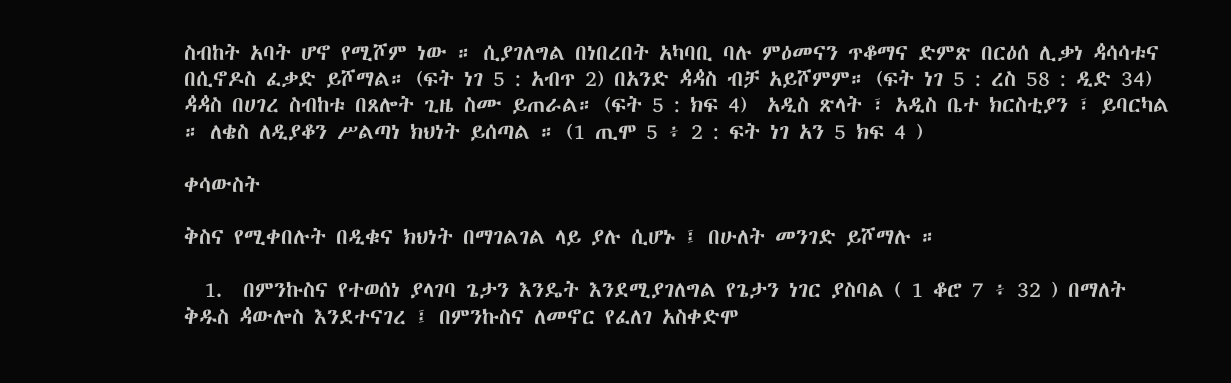ስብከት አባት ሆኖ የሚሾም ነው ። ሲያገለግል በነበረበት አካባቢ ባሉ ምዕመናን ጥቆማና ድምጽ በርዕሰ ሊቃነ ዻሳሳቱና በሲኖዶስ ፈቃድ ይሾማል። (ፍት ነገ 5 : አብጥ 2) በአንድ ዻዻስ ብቻ አይሾምም። (ፍት ነገ 5 : ረስ 58 : ዲድ 34) ዻዻስ በሀገረ ስብከቱ በጸሎት ጊዜ ስሙ ይጠራል። (ፍት 5 : ክፍ 4)  አዲስ ጽላት ፣ አዲስ ቤተ ክርስቲያን ፣ ይባርካል ። ለቄስ ለዲያቆን ሥልጣነ ክህነት ይሰጣል ። (1 ጢሞ 5 ፥ 2 : ፍት ነገ አን 5 ክፍ 4 )

ቀሳውስት

ቅስና የሚቀበሉት በዲቁና ክህነት በማገልገል ላይ ያሉ ሲሆኑ ፤ በሁለት መንገድ ይሾማሉ ።

  1.  በምንኩስና የተወሰነ ያላገባ ጌታን እንዴት እንደሚያገለግል የጌታን ነገር ያስባል ( 1 ቆሮ 7 ፥ 32 ) በማለት ቅዱስ ዻውሎስ እንደተናገረ ፤ በምንኩስና ለመኖር የፈለገ አስቀድሞ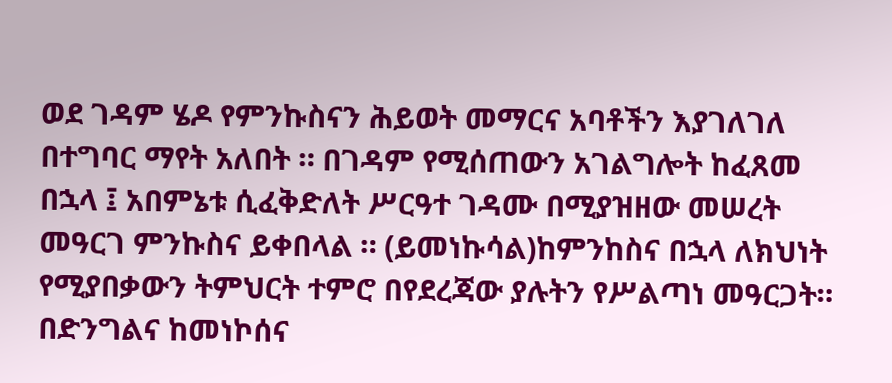ወደ ገዳም ሄዶ የምንኩስናን ሕይወት መማርና አባቶችን እያገለገለ በተግባር ማየት አለበት ። በገዳም የሚሰጠውን አገልግሎት ከፈጸመ በኋላ ፤ አበምኔቱ ሲፈቅድለት ሥርዓተ ገዳሙ በሚያዝዘው መሠረት መዓርገ ምንኩስና ይቀበላል ። (ይመነኩሳል)ከምንከስና በኋላ ለክህነት የሚያበቃውን ትምህርት ተምሮ በየደረጃው ያሉትን የሥልጣነ መዓርጋት። በድንግልና ከመነኮሰና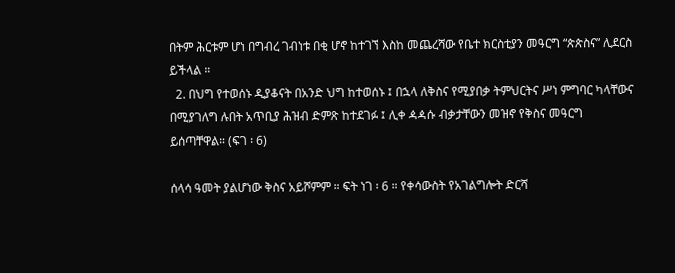በትም ሕርቱም ሆነ በግብረ ገብነቱ በቂ ሆኖ ከተገኘ እስከ መጨረሻው የቤተ ክርስቲያን መዓርግ “ጵጵስና” ሊደርስ ይችላል ።
  2. በህግ የተወሰኑ ዲያቆናት በአንድ ህግ ከተወሰኑ ፤ በኋላ ለቅስና የሚያበቃ ትምህርትና ሥነ ምግባር ካላቸውና በሚያገለግ ሉበት አጥቢያ ሕዝብ ድምጽ ከተደገፉ ፤ ሊቀ ዻዻሱ ብቃታቸውን መዝኖ የቅስና መዓርግ ይሰጣቸዋል። (ፍገ ፡ 6)

ሰላሳ ዓመት ያልሆነው ቅስና አይሾምም ። ፍት ነገ ፡ 6 ። የቀሳውስት የአገልግሎት ድርሻ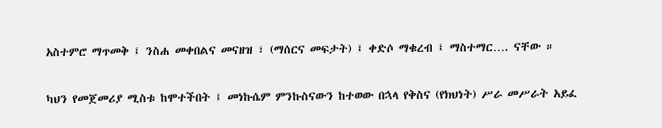አስተምሮ ማጥመቅ ፤ ንስሐ መቀበልና መናዘዝ ፣ (ማሰርና መፍታት) ፤ ቀድሶ ማቁረብ ፤ ማስተማር…. ናቸው ።

ካህን የመጀመሪያ ሚስቱ ከሞተችበት ፤ መነኩሴም ምንኩስናውን ከተወው በኋላ የቅስና (የክህነት) ሥራ መሥራት አይፈ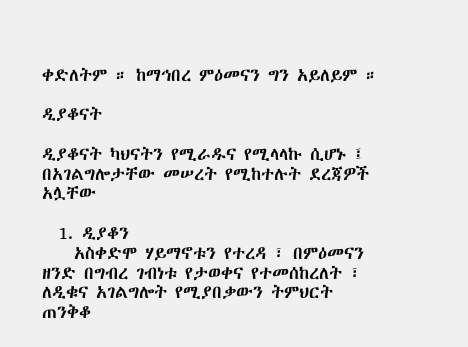ቀድለትም ። ከማኅበረ ምዕመናን ግን አይለይም ።

ዲያቆናት

ዲያቆናት ካህናትን የሚራዱና የሚላላኩ ሲሆኑ ፤ በአገልግሎታቸው መሠረት የሚከተሉት ደረጃዎች አሏቸው

  1. ዲያቆን
    አስቀድሞ ሃይማኖቱን የተረዳ ፣ በምዕመናን ዘንድ በግብረ ገብነቱ የታወቀና የተመሰከረለት ፣ ለዲቁና አገልግሎት የሚያበቃውን ትምህርት ጠንቅቆ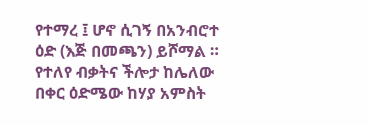የተማረ ፤ ሆኖ ሲገኝ በአንብሮተ ዕድ (እጅ በመጫን) ይሾማል ። የተለየ ብቃትና ችሎታ ከሌለው በቀር ዕድሜው ከሃያ አምስት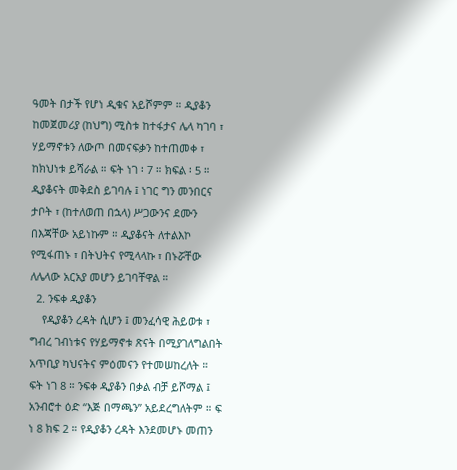ዓመት በታች የሆነ ዲቁና አይሾምም ። ዲያቆን ከመጀመሪያ (ከህግ) ሚስቱ ከተፋታና ሌላ ካገባ ፣ ሃይማኖቱን ለውጦ በመናፍቃን ከተጠመቀ ፣ ከክህነቱ ይሻራል ። ፍት ነገ ፡ 7 ። ክፍል ፡ 5 ። ዲያቆናት መቅደስ ይገባሉ ፤ ነገር ግን መንበርና ታቦት ፣ (ከተለወጠ በኋላ) ሥጋውንና ደሙን በእጃቸው አይነኩም ። ዲያቆናት ለተልእኮ የሚፋጠኑ ፣ በትህትና የሚላላኩ ፣ በኑሯቸው ለሌላው አርአያ መሆን ይገባቸዋል ።
  2. ንፍቀ ዲያቆን
    የዲያቆን ረዳት ሲሆን ፤ መንፈሳዊ ሕይወቱ ፣ ግብረ ገብነቱና የሃይማኖቱ ጽናት በሚያገለግልበት አጥቢያ ካህናትና ምዕመናን የተመሠከረለት ። ፍት ነገ 8 ። ንፍቀ ዲያቆን በቃል ብቻ ይሾማል ፤ አንብሮተ ዕድ “እጅ በማጫን” አይደረግለትም ። ፍ ነ 8 ክፍ 2 ። የዲያቆን ረዳት እንደመሆኑ መጠን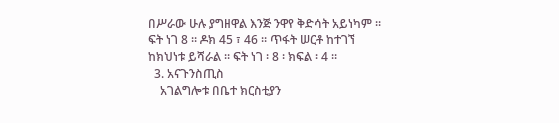በሥራው ሁሉ ያግዘዋል እንጅ ንዋየ ቅድሳት አይነካም ። ፍት ነገ 8 ። ዶክ 45 ፣ 46 ። ጥፋት ሠርቶ ከተገኘ ከክህነቱ ይሻራል ። ፍት ነገ ፡ 8 ፡ ክፍል ፡ 4 ።
  3. አናጉንስጢስ
    አገልግሎቱ በቤተ ክርስቲያን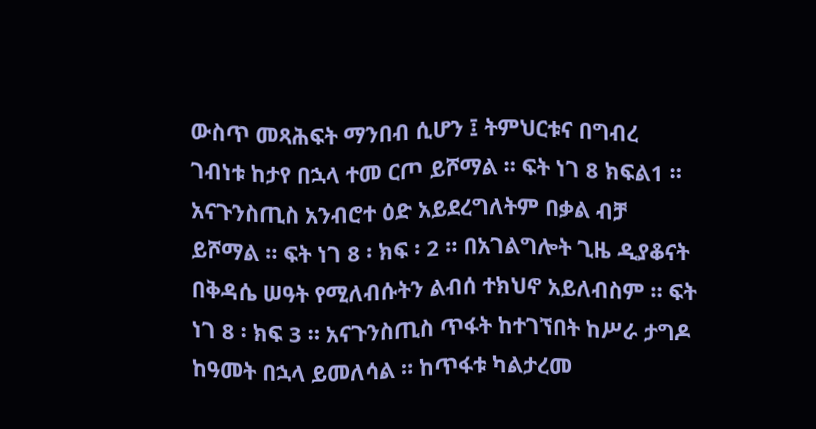ውስጥ መጻሕፍት ማንበብ ሲሆን ፤ ትምህርቱና በግብረ ገብነቱ ከታየ በኋላ ተመ ርጦ ይሾማል ። ፍት ነገ 8 ክፍል1 ። አናጉንስጢስ አንብሮተ ዕድ አይደረግለትም በቃል ብቻ ይሾማል ። ፍት ነገ 8 ፡ ክፍ ፡ 2 ። በአገልግሎት ጊዜ ዲያቆናት በቅዳሴ ሠዓት የሚለብሱትን ልብሰ ተክህኖ አይለብስም ። ፍት ነገ 8 ፡ ክፍ 3 ። አናጉንስጢስ ጥፋት ከተገኘበት ከሥራ ታግዶ ከዓመት በኋላ ይመለሳል ። ከጥፋቱ ካልታረመ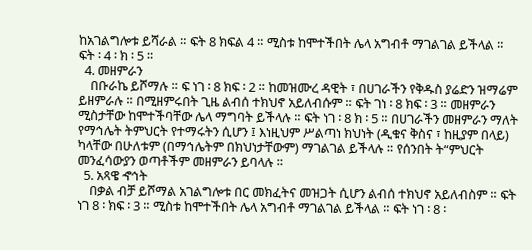ከአገልግሎቱ ይሻራል ። ፍት 8 ክፍል 4 ። ሚስቱ ከሞተችበት ሌላ አግብቶ ማገልገል ይችላል ። ፍት ፡ 4 ፡ ክ ፡ 5 ።
  4. መዘምራን
    በቡራኬ ይሾማሉ ። ፍ ነገ ፡ 8 ክፍ ፡ 2 ። ከመዝሙረ ዳዊት ፣ በሀገራችን የቅዱስ ያሬድን ዝማሬም ይዘምራሉ ። በሚዘምሩበት ጊዜ ልብሰ ተክህኖ አይለብሱም ። ፍት ገነ ፡ 8 ክፍ ፡ 3 ። መዘምራን ሚስታቸው ከሞተችባቸው ሌላ ማግባት ይችላሉ ። ፍት ነገ ፡ 8 ክ ፡ 5 ። በሀገራችን መዘምራን ማለት የማኅሌት ትምህርት የተማሩትን ሲሆን ፤ እነዚህም ሥልጣነ ክህነት (ዲቁና ቅስና ፣ ከዚያም በላይ) ካላቸው በሁለቱም (በማኅሌትም በክህነታቸውም) ማገልገል ይችላሉ ። የሰንበት ት“ምህርት መንፈሳውያን ወጣቶችም መዘምራን ይባላሉ ።
  5. አጻዌ ኆኅት
    በቃል ብቻ ይሾማል አገልግሎቱ በር መክፈትና መዝጋት ሲሆን ልብሰ ተክህኖ አይለብስም ። ፍት ነገ 8 ፡ ክፍ ፡ 3 ። ሚስቱ ከሞተችበት ሌላ አግብቶ ማገልገል ይችላል ። ፍት ነገ ፡ 8 ፡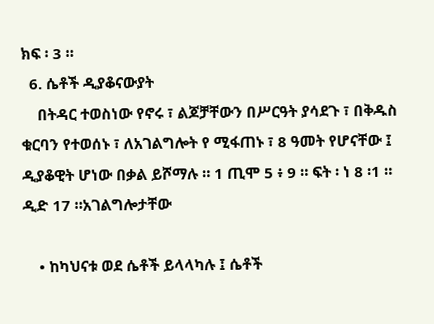ክፍ ፡ 3 ።
  6. ሴቶች ዲያቆናውያት
    በትዳር ተወስነው የኖሩ ፣ ልጆቻቸውን በሥርዓት ያሳደጉ ፣ በቅዱስ ቁርባን የተወሰኑ ፣ ለአገልግሎት የ ሚፋጠኑ ፣ 8 ዓመት የሆናቸው ፤ ዲያቆዊት ሆነው በቃል ይሾማሉ ። 1 ጢሞ 5 ፥ 9 ። ፍት ፡ ነ 8 ፡1 ። ዲድ 17 ።አገልግሎታቸው

    • ከካህናቱ ወደ ሴቶች ይላላካሉ ፤ ሴቶች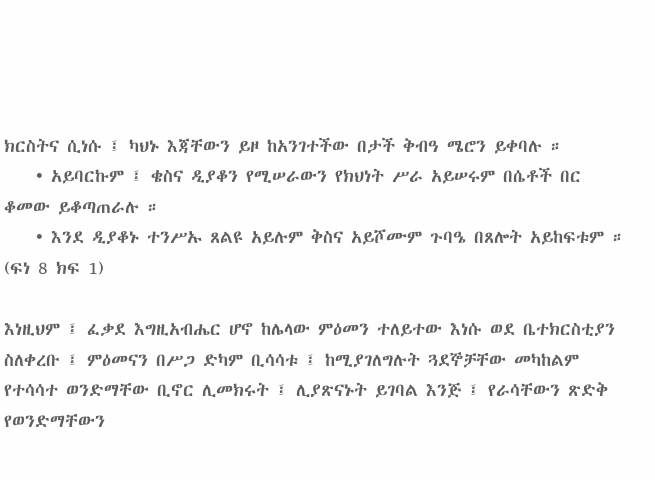ክርስትና ሲነሱ ፤ ካህኑ እጃቸውን ይዞ ከአንገተችው በታች ቅብዓ ሜሮን ይቀባሉ ።
    • አይባርኩም ፤ ቄስና ዲያቆን የሚሠራውን የክህነት ሥራ አይሠሩም በሴቶች በር ቆመው ይቆጣጠራሉ ።
    • እንደ ዲያቆኑ ተንሥኡ ጸልዩ አይሉም ቅስና አይሾሙም ጉባዔ በጸሎት አይከፍቱም ። (ፍነ 8 ክፍ 1)

እነዚህም ፤ ፈቃደ እግዚአብሔር ሆኖ ከሌላው ምዕመን ተለይተው እነሱ ወደ ቤተክርስቲያን ስለቀረቡ ፤ ምዕመናን በሥጋ ድካም ቢሳሳቱ ፤ ከሚያገለግሉት ጓደኞቻቸው መካከልም የተሳሳተ ወንድማቸው ቢኖር ሊመክሩት ፤ ሊያጽናኑት ይገባል እንጅ ፤ የራሳቸውን ጽድቅ የወንድማቸውን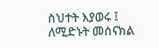ስህተት እያወሩ ፤ ለሚድኑት መሰናክል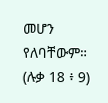መሆን የለባቸውም። (ሉቃ 18 ፥ 9)